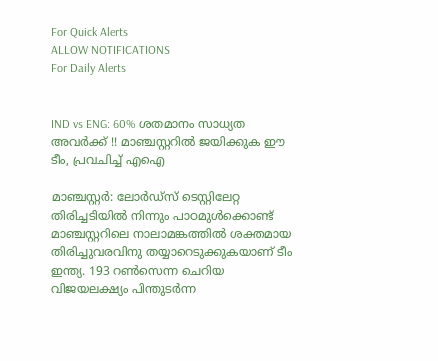For Quick Alerts
ALLOW NOTIFICATIONS
For Daily Alerts


IND vs ENG: 60% ശതമാനം സാധ്യത അവര്‍ക്ക് !! മാഞ്ചസ്റ്ററില്‍ ജയിക്കുക ഈ ടീം, പ്രവചിച്ച് എഐ

മാഞ്ചസ്റ്റര്‍: ലോര്‍ഡ്‌സ് ടെസ്റ്റിലേറ്റ തിരിച്ചടിയില്‍ നിന്നും പാഠമുള്‍ക്കൊണ്ട് മാഞ്ചസ്റ്ററിലെ നാലാമങ്കത്തില്‍ ശക്തമായ തിരിച്ചുവരവിനു തയ്യാറെടുക്കുകയാണ് ടീം ഇന്ത്യ. 193 റണ്‍സെന്ന ചെറിയ വിജയലക്ഷ്യം പിന്തുടര്‍ന്ന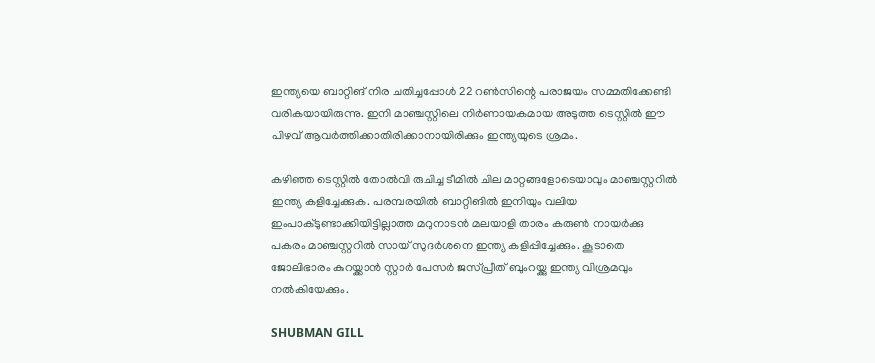ഇന്ത്യയെ ബാറ്റിങ് നിര ചതിച്ചപ്പോള്‍ 22 റണ്‍സിന്റെ പരാജയം സമ്മതിക്കേണ്ടി വരികയായിരുന്നു. ഇനി മാഞ്ചസ്റ്റിലെ നിര്‍ണായകമായ അടുത്ത ടെസ്റ്റില്‍ ഈ പിഴവ് ആവര്‍ത്തിക്കാതിരിക്കാനായിരിക്കും ഇന്ത്യയുടെ ശ്രമം.

കഴിഞ്ഞ ടെസ്റ്റില്‍ തോല്‍വി രുചിച്ച ടീമില്‍ ചില മാറ്റങ്ങളോടെയാവും മാഞ്ചസ്റ്ററില്‍ ഇന്ത്യ കളിച്ചേക്കുക. പരമ്പരയില്‍ ബാറ്റിങില്‍ ഇനിയും വലിയ ഇംപാക്ടുണ്ടാക്കിയിട്ടില്ലാത്ത മറുനാടന്‍ മലയാളി താരം കരുണ്‍ നായര്‍ക്കു പകരം മാഞ്ചസ്റ്ററില്‍ സായ് സുദര്‍ശനെ ഇന്ത്യ കളിപ്പിച്ചേക്കും. കൂടാതെ ജോലിഭാരം കുറയ്ക്കാന്‍ സ്റ്റാര്‍ പേസര്‍ ജസ്പ്രീത് ബുംറയ്ക്കു ഇന്ത്യ വിശ്രമവും നല്‍കിയേക്കും.

SHUBMAN GILL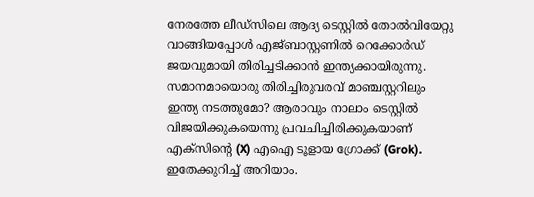നേരത്തേ ലീഡ്‌സിലെ ആദ്യ ടെസ്റ്റില്‍ തോല്‍വിയേറ്റു വാങ്ങിയപ്പോള്‍ എജ്ബാസ്റ്റണില്‍ റെക്കോര്‍ഡ് ജയവുമായി തിരിച്ചടിക്കാന്‍ ഇന്ത്യക്കായിരുന്നു. സമാനമായൊരു തിരിച്ചിരുവരവ് മാഞ്ചസ്റ്ററിലും ഇന്ത്യ നടത്തുമോ? ആരാവും നാലാം ടെസ്റ്റില്‍ വിജയിക്കുകയെന്നു പ്രവചിച്ചിരിക്കുകയാണ് എക്‌സിന്റെ (X) എഐ ടൂളായ ഗ്രോക്ക് (Grok). ഇതേക്കുറിച്ച് അറിയാം.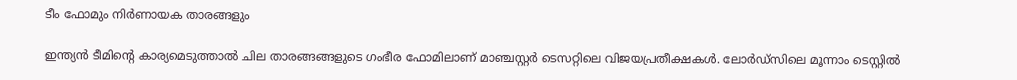ടീം ഫോമും നിര്‍ണായക താരങ്ങളും

ഇന്ത്യന്‍ ടീമിന്റെ കാര്യമെടുത്താല്‍ ചില താരങ്ങങ്ങളുടെ ഗംഭീര ഫോമിലാണ് മാഞ്ചസ്റ്റര്‍ ടെസറ്റിലെ വിജയപ്രതീക്ഷകള്‍. ലോര്‍ഡ്‌സിലെ മൂന്നാം ടെസ്റ്റില്‍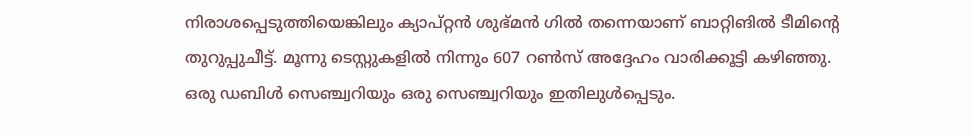നിരാശപ്പെടുത്തിയെങ്കിലും ക്യാപ്റ്റന്‍ ശുഭ്മന്‍ ഗില്‍ തന്നെയാണ് ബാറ്റിങില്‍ ടീമിന്റെ തുറുപ്പുചീട്ട്. മൂന്നു ടെസ്റ്റുകളില്‍ നിന്നും 607 റണ്‍സ് അദ്ദേഹം വാരിക്കൂട്ടി കഴിഞ്ഞു. ഒരു ഡബിള്‍ സെഞ്ച്വറിയും ഒരു സെഞ്ച്വറിയും ഇതിലുള്‍പ്പെടും.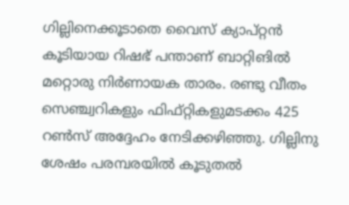ഗില്ലിനെക്കൂടാതെ വൈസ് ക്യാപ്റ്റന്‍ കൂടിയായ റിഷഭ് പന്താണ് ബാറ്റിങില്‍ മറ്റൊരു നിര്‍ണായക താരം. രണ്ടു വീതം സെഞ്ച്വറികളും ഫിഫ്റ്റികളുമടക്കം 425 റണ്‍സ് അദ്ദേഹം നേടിക്കഴിഞ്ഞു. ഗില്ലിനു ശേഷം പരമ്പരയില്‍ കൂടുതല്‍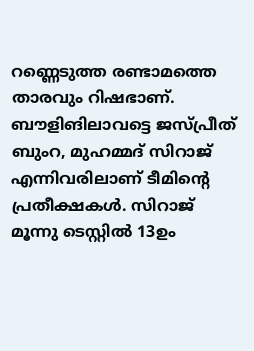റണ്ണെടുത്ത രണ്ടാമത്തെ താരവും റിഷഭാണ്. ബൗളിങിലാവട്ടെ ജസ്പ്രീത് ബുംറ, മുഹമ്മദ് സിറാജ് എന്നിവരിലാണ് ടീമിന്റെ പ്രതീക്ഷകള്‍. സിറാജ് മൂന്നു ടെസ്റ്റില്‍ 13ഉം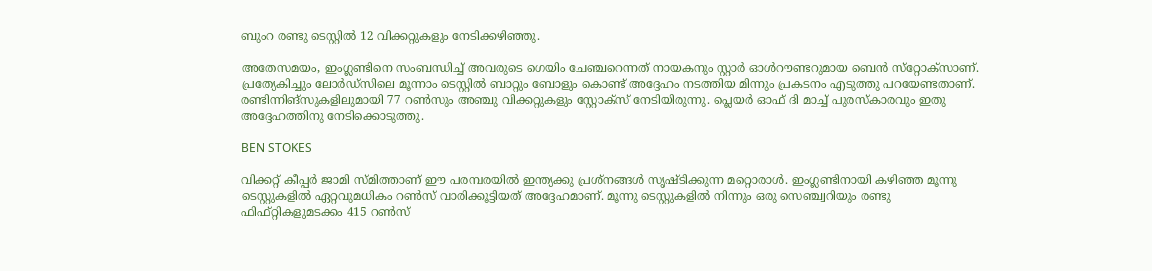ബുംറ രണ്ടു ടെസ്റ്റില്‍ 12 വിക്കറ്റുകളും നേടിക്കഴിഞ്ഞു.

അതേസമയം, ഇംഗ്ലണ്ടിനെ സംബന്ധിച്ച് അവരുടെ ഗെയിം ചേഞ്ചറെന്നത് നായകനും സ്റ്റാര്‍ ഓള്‍റൗണ്ടറുമായ ബെന്‍ സ്‌റ്റോക്‌സാണ്. പ്രത്യേകിച്ചും ലോര്‍ഡ്‌സിലെ മൂന്നാം ടെസ്റ്റില്‍ ബാറ്റും ബോളും കൊണ്ട് അദ്ദേഹം നടത്തിയ മിന്നും പ്രകടനം എടുത്തു പറയേണ്ടതാണ്. രണ്ടിന്നിങ്‌സുകളിലുമായി 77 റണ്‍സും അഞ്ചു വിക്കറ്റുകളും സ്റ്റോക്‌സ് നേടിയിരുന്നു. പ്ലെയര്‍ ഓഫ് ദി മാച്ച് പുരസ്‌കാരവും ഇതു അദ്ദേഹത്തിനു നേടിക്കൊടുത്തു.

BEN STOKES

വിക്കറ്റ് കീപ്പര്‍ ജാമി സ്മിത്താണ് ഈ പരമ്പരയില്‍ ഇന്ത്യക്കു പ്രശ്‌നങ്ങള്‍ സൃഷ്ടിക്കുന്ന മറ്റൊരാള്‍. ഇംഗ്ലണ്ടിനായി കഴിഞ്ഞ മൂന്നു ടെസ്റ്റുകളില്‍ ഏറ്റവുമധികം റണ്‍സ് വാരിക്കൂട്ടിയത് അദ്ദേഹമാണ്. മൂന്നു ടെസ്റ്റുകളില്‍ നിന്നും ഒരു സെഞ്ച്വറിയും രണ്ടു ഫിഫ്റ്റികളുമടക്കം 415 റണ്‍സ്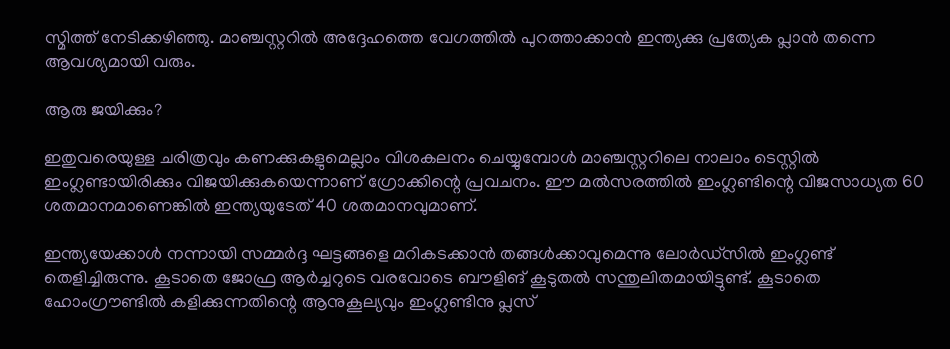സ്മിത്ത് നേടിക്കഴിഞ്ഞു. മാഞ്ചസ്റ്ററില്‍ അദ്ദേഹത്തെ വേഗത്തില്‍ പുറത്താക്കാന്‍ ഇന്ത്യക്കു പ്രത്യേക പ്ലാന്‍ തന്നെ ആവശ്യമായി വരും.

ആരു ജയിക്കും?

ഇതുവരെയുള്ള ചരിത്രവും കണക്കുകളുമെല്ലാം വിശകലനം ചെയ്യുമ്പോള്‍ മാഞ്ചസ്റ്ററിലെ നാലാം ടെസ്റ്റില്‍ ഇംഗ്ലണ്ടായിരിക്കും വിജയിക്കുകയെന്നാണ് ഗ്രോക്കിന്റെ പ്രവചനം. ഈ മല്‍സരത്തില്‍ ഇംഗ്ലണ്ടിന്റെ വിജസാധ്യത 60 ശതമാനമാണെങ്കില്‍ ഇന്ത്യയുടേത് 40 ശതമാനവുമാണ്.

ഇന്ത്യയേക്കാള്‍ നന്നായി സമ്മര്‍ദ്ദ ഘട്ടങ്ങളെ മറികടക്കാന്‍ തങ്ങള്‍ക്കാവുമെന്നു ലോര്‍ഡ്‌സില്‍ ഇംഗ്ലണ്ട് തെളിച്ചിരുന്നു. കൂടാതെ ജോഫ്ര ആര്‍ച്ചറുടെ വരവോടെ ബൗളിങ് കൂടുതല്‍ സന്തുലിതമായിട്ടുണ്ട്. കൂടാതെ ഹോംഗ്രൗണ്ടില്‍ കളിക്കുന്നതിന്റെ ആനുകൂല്യവും ഇംഗ്ലണ്ടിനു പ്ലസ്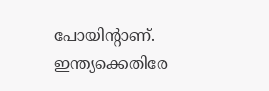പോയിന്റാണ്. ഇന്ത്യക്കെതിരേ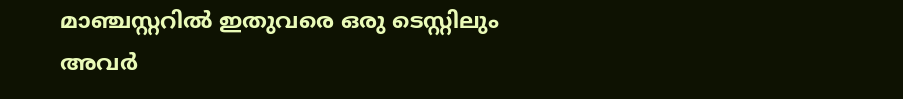മാഞ്ചസ്റ്ററില്‍ ഇതുവരെ ഒരു ടെസ്റ്റിലും അവര്‍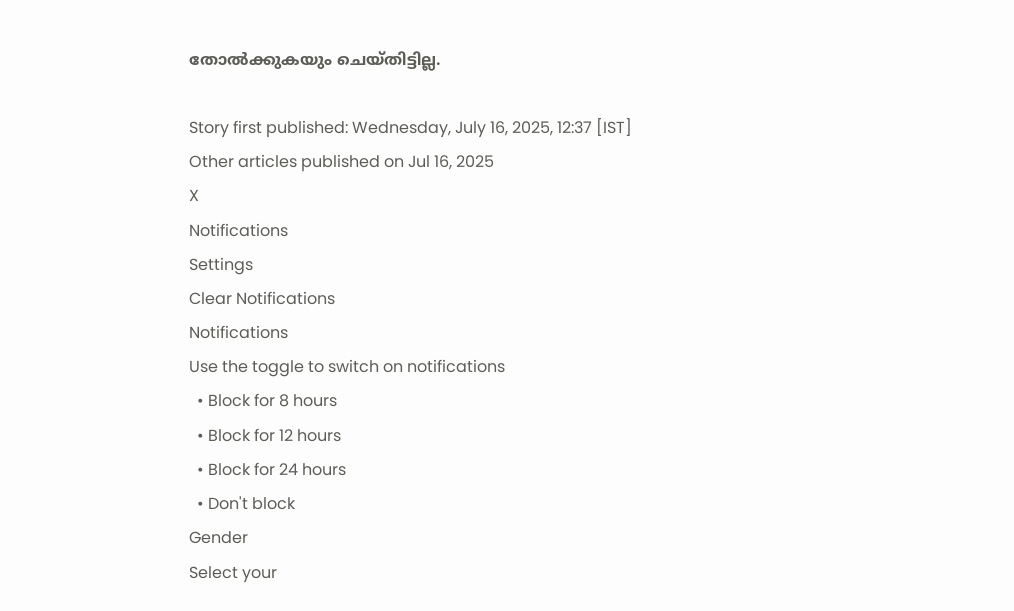തോല്‍ക്കുകയും ചെയ്തിട്ടില്ല.

Story first published: Wednesday, July 16, 2025, 12:37 [IST]
Other articles published on Jul 16, 2025
X
Notifications
Settings
Clear Notifications
Notifications
Use the toggle to switch on notifications
  • Block for 8 hours
  • Block for 12 hours
  • Block for 24 hours
  • Don't block
Gender
Select your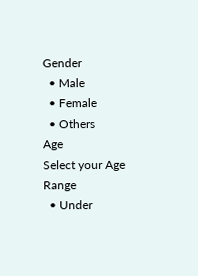Gender
  • Male
  • Female
  • Others
Age
Select your Age Range
  • Under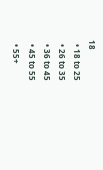18
  • 18 to 25
  • 26 to 35
  • 36 to 45
  • 45 to 55
  • 55+